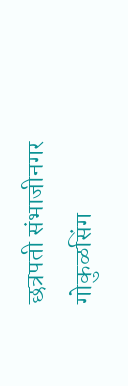छत्रपती संभाजीनगर गोकुळसिंग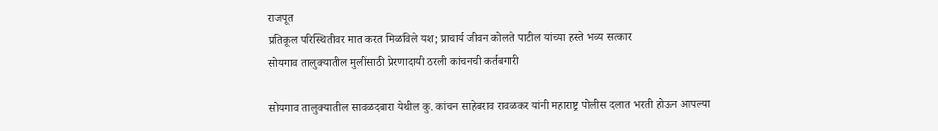राजपूत
प्रतिकूल परिस्थितीवर मात करत मिळविले यश; प्राचार्य जीवन कोलते पाटील यांच्या हस्ते भव्य सत्कार
सोयगाव तालुक्यातील मुलींसाठी प्रेरणादायी ठरली कांचनची कर्तबगारी

सोयगाव तालुक्यातील सावळदबारा येथील कु. कांचन साहेबराव रावळकर यांनी महाराष्ट्र पोलीस दलात भरती होऊन आपल्या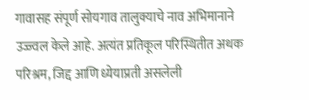गावासह संपूर्ण सोयगाव तालुक्याचे नाव अभिमानाने उज्ज्वल केले आहे. अत्यंत प्रतिकूल परिस्थितीत अथक परिश्रम, जिद्द आणि ध्येयाप्रती असलेली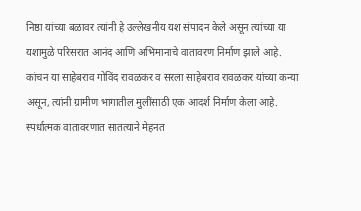निष्ठा यांच्या बळावर त्यांनी हे उल्लेखनीय यश संपादन केले असून त्यांच्या या यशामुळे परिसरात आनंद आणि अभिमानाचे वातावरण निर्माण झाले आहे.
कांचन या साहेबराव गोविंद रावळकर व सरला साहेबराव रावळकर यांच्या कन्या असून, त्यांनी ग्रामीण भागातील मुलींसाठी एक आदर्श निर्माण केला आहे. स्पर्धात्मक वातावरणात सातत्याने मेहनत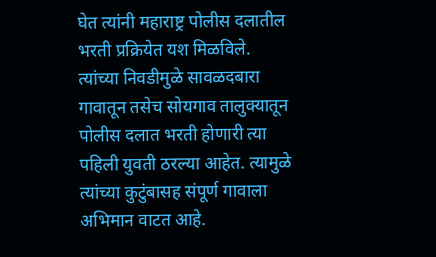घेत त्यांनी महाराष्ट्र पोलीस दलातील भरती प्रक्रियेत यश मिळविले. त्यांच्या निवडीमुळे सावळदबारा गावातून तसेच सोयगाव तालुक्यातून पोलीस दलात भरती होणारी त्या पहिली युवती ठरल्या आहेत. त्यामुळे त्यांच्या कुटुंबासह संपूर्ण गावाला अभिमान वाटत आहे.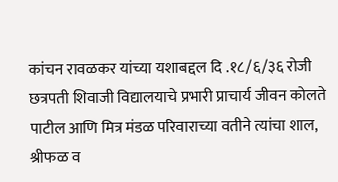कांचन रावळकर यांच्या यशाबद्दल दि .१८/६/३६ रोजी छत्रपती शिवाजी विद्यालयाचे प्रभारी प्राचार्य जीवन कोलते पाटील आणि मित्र मंडळ परिवाराच्या वतीने त्यांचा शाल, श्रीफळ व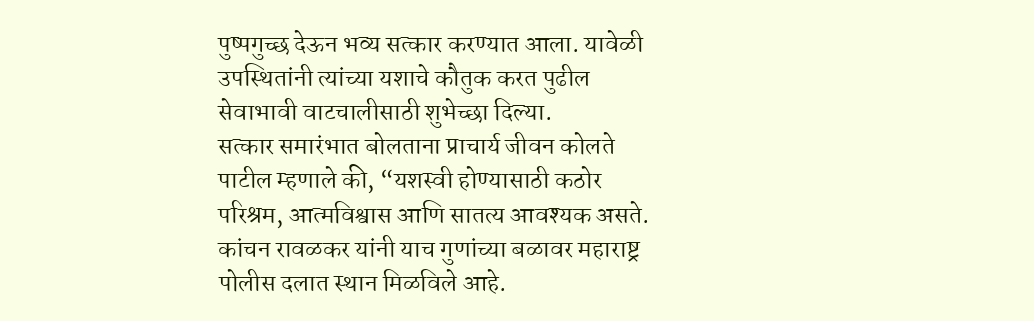पुष्पगुच्छ देऊन भव्य सत्कार करण्यात आला. यावेळी उपस्थितांनी त्यांच्या यशाचे कौतुक करत पुढील सेवाभावी वाटचालीसाठी शुभेच्छा दिल्या.
सत्कार समारंभात बोलताना प्राचार्य जीवन कोलते पाटील म्हणाले की, “यशस्वी होण्यासाठी कठोर परिश्रम, आत्मविश्वास आणि सातत्य आवश्यक असते. कांचन रावळकर यांनी याच गुणांच्या बळावर महाराष्ट्र पोलीस दलात स्थान मिळविले आहे.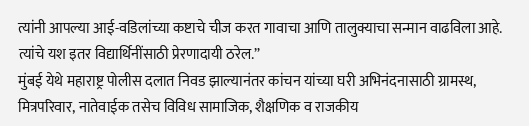त्यांनी आपल्या आई-वडिलांच्या कष्टाचे चीज करत गावाचा आणि तालुक्याचा सन्मान वाढविला आहे. त्यांचे यश इतर विद्यार्थिनींसाठी प्रेरणादायी ठरेल.”
मुंबई येथे महाराष्ट्र पोलीस दलात निवड झाल्यानंतर कांचन यांच्या घरी अभिनंदनासाठी ग्रामस्थ, मित्रपरिवार, नातेवाईक तसेच विविध सामाजिक, शैक्षणिक व राजकीय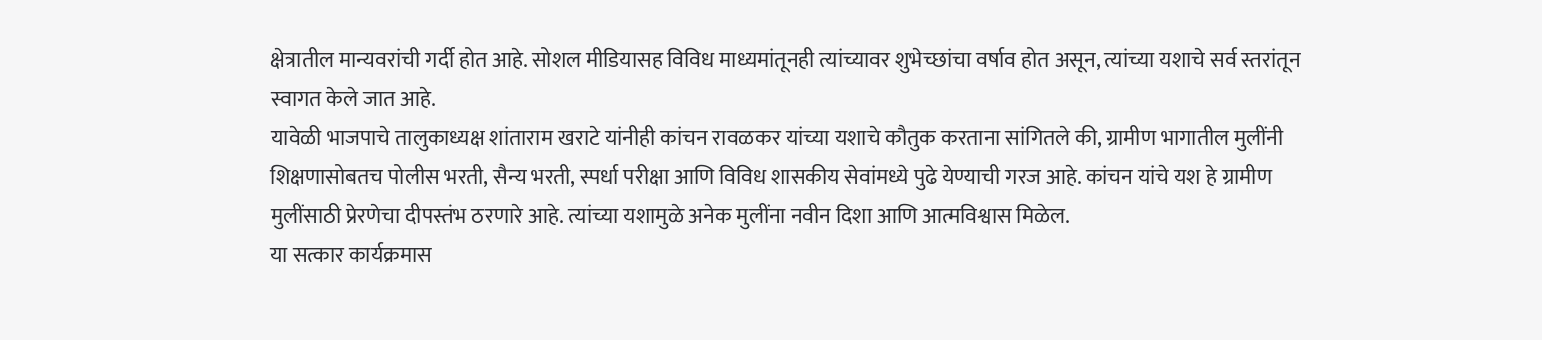क्षेत्रातील मान्यवरांची गर्दी होत आहे. सोशल मीडियासह विविध माध्यमांतूनही त्यांच्यावर शुभेच्छांचा वर्षाव होत असून, त्यांच्या यशाचे सर्व स्तरांतून स्वागत केले जात आहे.
यावेळी भाजपाचे तालुकाध्यक्ष शांताराम खराटे यांनीही कांचन रावळकर यांच्या यशाचे कौतुक करताना सांगितले की, ग्रामीण भागातील मुलींनी शिक्षणासोबतच पोलीस भरती, सैन्य भरती, स्पर्धा परीक्षा आणि विविध शासकीय सेवांमध्ये पुढे येण्याची गरज आहे. कांचन यांचे यश हे ग्रामीण मुलींसाठी प्रेरणेचा दीपस्तंभ ठरणारे आहे. त्यांच्या यशामुळे अनेक मुलींना नवीन दिशा आणि आत्मविश्वास मिळेल.
या सत्कार कार्यक्रमास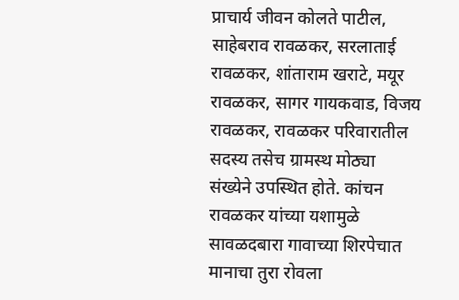प्राचार्य जीवन कोलते पाटील, साहेबराव रावळकर, सरलाताई रावळकर, शांताराम खराटे, मयूर रावळकर, सागर गायकवाड, विजय रावळकर, रावळकर परिवारातील सदस्य तसेच ग्रामस्थ मोठ्या संख्येने उपस्थित होते. कांचन रावळकर यांच्या यशामुळे सावळदबारा गावाच्या शिरपेचात मानाचा तुरा रोवला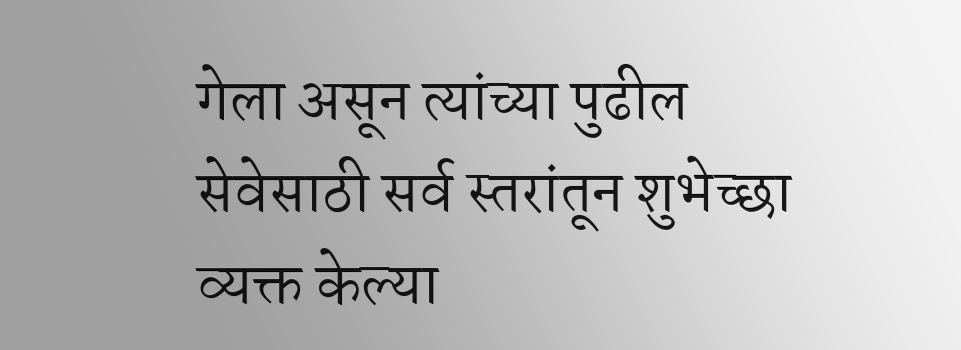गेला असून त्यांच्या पुढील सेवेसाठी सर्व स्तरांतून शुभेच्छा व्यक्त केल्या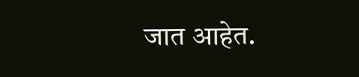जात आहेत.